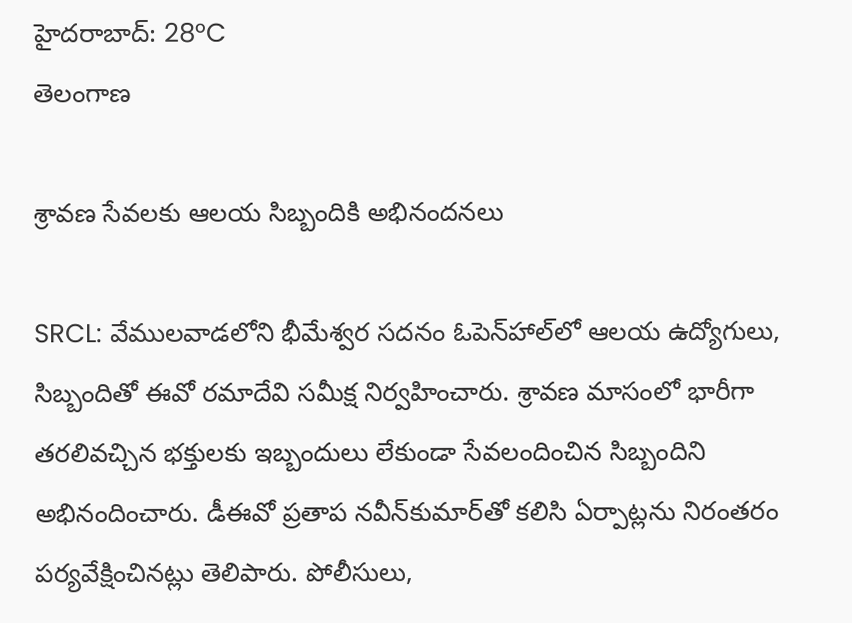హైదరాబాద్: 28°C
తెలంగాణ

శ్రావణ సేవలకు ఆలయ సిబ్బందికి అభినందనలు

SRCL: వేములవాడలోని భీమేశ్వర సదనం ఓపెన్‌హాల్‌లో ఆలయ ఉద్యోగులు, సిబ్బందితో ఈవో రమాదేవి సమీక్ష నిర్వహించారు. శ్రావణ మాసంలో భారీగా తరలివచ్చిన భక్తులకు ఇబ్బందులు లేకుండా సేవలందించిన సిబ్బందిని అభినందించారు. డీఈవో ప్రతాప నవీన్‌కుమార్‌తో కలిసి ఏర్పాట్లను నిరంతరం పర్యవేక్షించినట్లు తెలిపారు. పోలీసులు,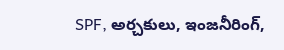SPF, అర్చకులు, ఇంజనీరింగ్‌,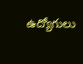ఉద్యోగులు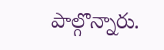పాల్గొన్నారు.